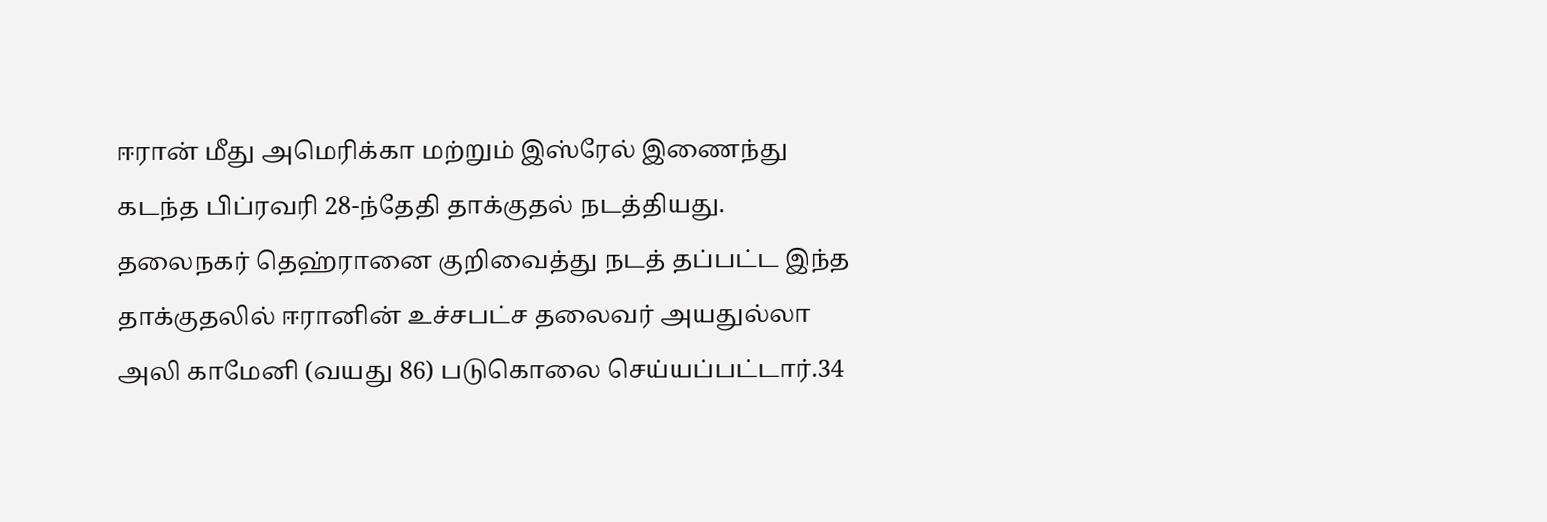ஈரான் மீது அமெரிக்கா மற்றும் இஸ்ரேல் இணைந்து கடந்த பிப்ரவரி 28-ந்தேதி தாக்குதல் நடத்தியது. தலைநகர் தெஹ்ரானை குறிவைத்து நடத் தப்பட்ட இந்த தாக்குதலில் ஈரானின் உச்சபட்ச தலைவர் அயதுல்லா அலி காமேனி (வயது 86) படுகொலை செய்யப்பட்டார்.34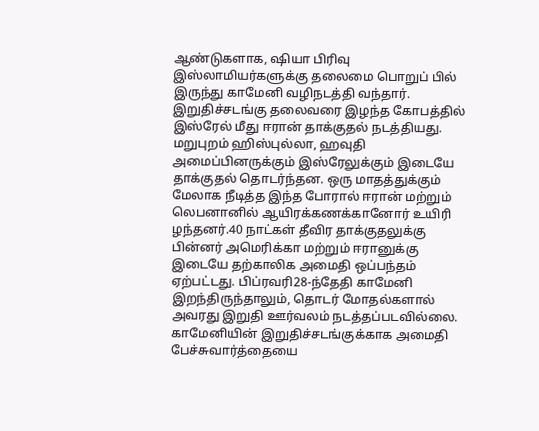ஆண்டுகளாக, ஷியா பிரிவு இஸ்லாமியர்களுக்கு தலைமை பொறுப் பில் இருந்து காமேனி வழிநடத்தி வந்தார். இறுதிச்சடங்கு தலைவரை இழந்த கோபத்தில் இஸ்ரேல் மீது ஈரான் தாக்குதல் நடத்தியது. மறுபுறம் ஹிஸ்புல்லா, ஹவுதி அமைப்பினருக்கும் இஸ்ரேலுக்கும் இடையே தாக்குதல் தொடர்ந்தன. ஒரு மாதத்துக்கும் மேலாக நீடித்த இந்த போரால் ஈரான் மற்றும் லெபனானில் ஆயிரக்கணக்கானோர் உயிரி ழந்தனர்.40 நாட்கள் தீவிர தாக்குதலுக்கு பின்னர் அமெரிக்கா மற்றும் ஈரானுக்கு இடையே தற்காலிக அமைதி ஒப்பந்தம் ஏற்பட்டது. பிப்ரவரி28-ந்தேதி காமேனி இறந்திருந்தாலும், தொடர் மோதல்களால் அவரது இறுதி ஊர்வலம் நடத்தப்படவில்லை. காமேனியின் இறுதிச்சடங்குக்காக அமைதி பேச்சுவார்த்தையை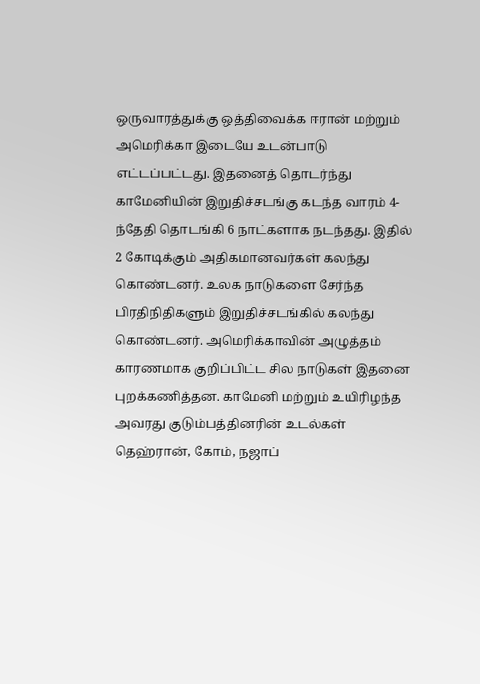ஒருவாரத்துக்கு ஒத்திவைக்க ஈரான் மற்றும் அமெரிக்கா இடையே உடன்பாடு எட்டப்பட்டது. இதனைத் தொடர்ந்து காமேனியின் இறுதிச்சடங்கு கடந்த வாரம் 4-ந்தேதி தொடங்கி 6 நாட்களாக நடந்தது. இதில் 2 கோடிக்கும் அதிகமானவர்கள் கலந்து கொண்டனர். உலக நாடுகளை சேர்ந்த பிரதிநிதிகளும் இறுதிச்சடங்கில் கலந்து கொண்டனர். அமெரிக்காவின் அழுத்தம் காரணமாக குறிப்பிட்ட சில நாடுகள் இதனை புறக்கணித்தன. காமேனி மற்றும் உயிரிழந்த அவரது குடும்பத்தினரின் உடல்கள் தெஹ்ரான், கோம், நஜாப்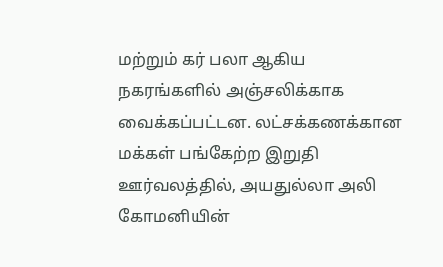மற்றும் கர் பலா ஆகிய நகரங்களில் அஞ்சலிக்காக வைக்கப்பட்டன. லட்சக்கணக்கான மக்கள் பங்கேற்ற இறுதி ஊர்வலத்தில், அயதுல்லா அலி கோமனியின்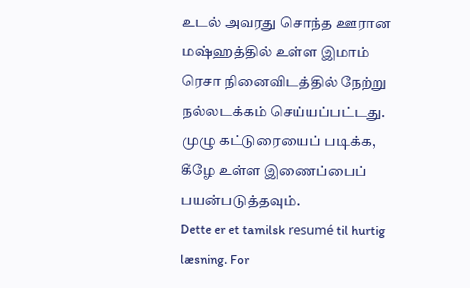உடல் அவரது சொந்த ஊரான மஷ்ஹத்தில் உள்ள இமாம் ரெசா நினைவிடத்தில் நேற்று நல்லடக்கம் செய்யப்பட்டது. முழு கட்டுரையைப் படிக்க, கீழே உள்ள இணைப்பைப் பயன்படுத்தவும்.
Dette er et tamilsk resumé til hurtig læsning. For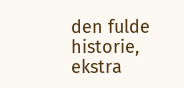den fulde historie, ekstra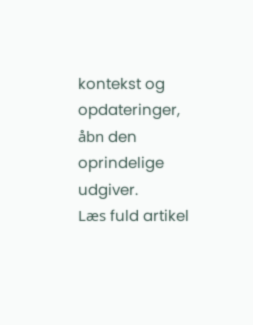kontekst og opdateringer, åbn den oprindelige udgiver.
Læs fuld artikel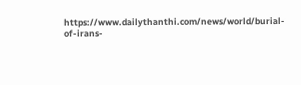https://www.dailythanthi.com/news/world/burial-of-irans-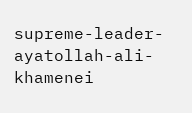supreme-leader-ayatollah-ali-khamenei